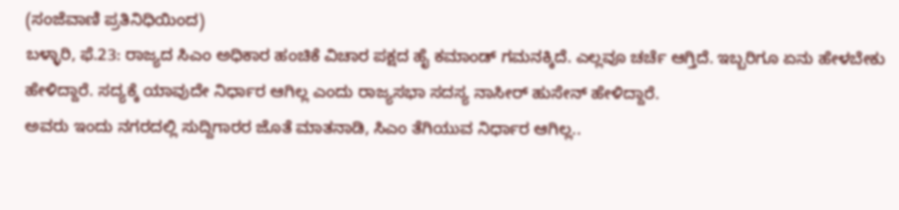(ಸಂಜೆವಾಣಿ ಪ್ರತಿನಿಧಿಯಿಂದ)
ಬಳ್ಳಾರಿ, ಫೆ.23: ರಾಜ್ಯದ ಸಿಎಂ ಅಧಿಕಾರ ಹಂಚಿಕೆ ವಿಚಾರ ಪಕ್ಷದ ಹೈ ಕಮಾಂಡ್ ಗಮನಕ್ಕಿದೆ. ಎಲ್ಲವೂ ಚರ್ಚೆ ಆಗ್ತಿದೆ. ಇಬ್ಬರಿಗೂ ಏನು ಹೇಳಬೇಕು ಹೇಳಿದ್ದಾರೆ. ಸದ್ಯಕ್ಕೆ ಯಾವುದೇ ನಿರ್ಧಾರ ಆಗಿಲ್ಲ ಎಂದು ರಾಜ್ಯಸಭಾ ಸದಸ್ಯ ನಾಸೀರ್ ಹುಸೇನ್ ಹೇಳಿದ್ದಾರೆ.
ಅವರು ಇಂದು ನಗರದಲ್ಲಿ ಸುದ್ದಿಗಾರರ ಜೊತೆ ಮಾತನಾಡಿ, ಸಿಎಂ ತೆಗಿಯುವ ನಿರ್ಧಾರ ಆಗಿಲ್ಲ..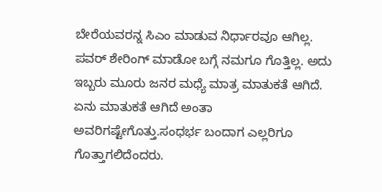ಬೇರೆಯವರನ್ನ ಸಿಎಂ ಮಾಡುವ ನಿರ್ಧಾರವೂ ಆಗಿಲ್ಲ. ಪವರ್ ಶೇರಿಂಗ್ ಮಾಡೋ ಬಗ್ಗೆ ನಮಗೂ ಗೊತ್ತಿಲ್ಲ. ಅದು ಇಬ್ಬರು ಮೂರು ಜನರ ಮಧ್ಯೆ ಮಾತ್ರ ಮಾತುಕತೆ ಆಗಿದೆ. ಏನು ಮಾತುಕತೆ ಆಗಿದೆ ಅಂತಾ ಅವರಿಗಷ್ಟೇಗೊತ್ತು.ಸಂಧರ್ಭ ಬಂದಾಗ ಎಲ್ಲರಿಗೂ ಗೊತ್ತಾಗಲಿದೆಂದರು.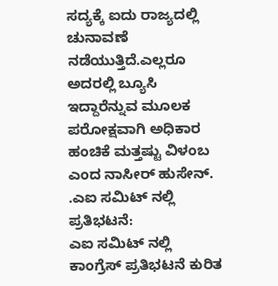ಸದ್ಯಕ್ಕೆ ಐದು ರಾಜ್ಯದಲ್ಲಿ ಚುನಾವಣೆ ನಡೆಯುತ್ತಿದೆ.ಎಲ್ಲರೂ ಅದರಲ್ಲಿ ಬ್ಯೂಸಿ ಇದ್ದಾರೆನ್ನುವ ಮೂಲಕ ಪರೋಕ್ಷವಾಗಿ ಅಧಿಕಾರ ಹಂಚಿಕೆ ಮತ್ತಷ್ಟು ವಿಳಂಬ ಎಂದ ನಾಸೀರ್ ಹುಸೇನ್.
.ಎಐ ಸಮಿಟ್ ನಲ್ಲಿ ಪ್ರತಿಭಟನೆ:
ಎಐ ಸಮಿಟ್ ನಲ್ಲಿ ಕಾಂಗ್ರೆಸ್ ಪ್ರತಿಭಟನೆ ಕುರಿತ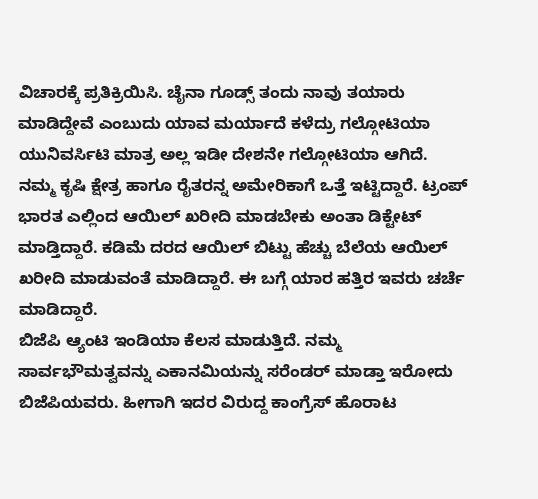ವಿಚಾರಕ್ಕೆ ಪ್ರತಿಕ್ರಿಯಿಸಿ. ಚೈನಾ ಗೂಡ್ಸ್ ತಂದು ನಾವು ತಯಾರು ಮಾಡಿದ್ದೇವೆ ಎಂಬುದು ಯಾವ ಮರ್ಯಾದೆ ಕಳೆದ್ರು ಗಲ್ಗೋಟಿಯಾ ಯುನಿವರ್ಸಿಟಿ ಮಾತ್ರ ಅಲ್ಲ ಇಡೀ ದೇಶನೇ ಗಲ್ಗೋಟಿಯಾ ಆಗಿದೆ.
ನಮ್ಮ ಕೃಷಿ ಕ್ಷೇತ್ರ ಹಾಗೂ ರೈತರನ್ನ ಅಮೇರಿಕಾಗೆ ಒತ್ತೆ ಇಟ್ಟಿದ್ದಾರೆ. ಟ್ರಂಪ್ ಭಾರತ ಎಲ್ಲಿಂದ ಆಯಿಲ್ ಖರೀದಿ ಮಾಡಬೇಕು ಅಂತಾ ಡಿಕ್ಟೇಟ್ ಮಾಡ್ತಿದ್ದಾರೆ. ಕಡಿಮೆ ದರದ ಆಯಿಲ್ ಬಿಟ್ಟು ಹೆಚ್ಚು ಬೆಲೆಯ ಆಯಿಲ್ ಖರೀದಿ ಮಾಡುವಂತೆ ಮಾಡಿದ್ದಾರೆ. ಈ ಬಗ್ಗೆ ಯಾರ ಹತ್ತಿರ ಇವರು ಚರ್ಚೆ ಮಾಡಿದ್ದಾರೆ.
ಬಿಜೆಪಿ ಆ್ಯಂಟಿ ಇಂಡಿಯಾ ಕೆಲಸ ಮಾಡುತ್ತಿದೆ. ನಮ್ಮ ಸಾರ್ವಭೌಮತ್ವವನ್ನು ಎಕಾನಮಿಯನ್ನು ಸರೆಂಡರ್ ಮಾಡ್ತಾ ಇರೋದು ಬಿಜೆಪಿಯವರು. ಹೀಗಾಗಿ ಇದರ ವಿರುದ್ದ ಕಾಂಗ್ರೆಸ್ ಹೊರಾಟ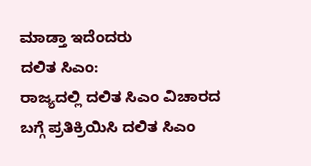ಮಾಡ್ತಾ ಇದೆಂದರು
ದಲಿತ ಸಿಎಂ:
ರಾಜ್ಯದಲ್ಲಿ ದಲಿತ ಸಿಎಂ ವಿಚಾರದ ಬಗ್ಗೆ ಪ್ರತಿಕ್ರಿಯಿಸಿ ದಲಿತ ಸಿಎಂ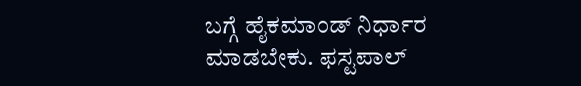ಬಗ್ಗೆ ಹೈಕಮಾಂಡ್ ನಿರ್ಧಾರ ಮಾಡಬೇಕು. ಫಸ್ಟಪಾಲ್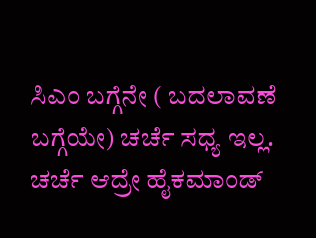ಸಿಎಂ ಬಗ್ಗೆನೇ ( ಬದಲಾವಣೆ ಬಗ್ಗೆಯೇ) ಚರ್ಚೆ ಸಧ್ಯ ಇಲ್ಲ. ಚರ್ಚೆ ಆದ್ರೇ ಹೈಕಮಾಂಡ್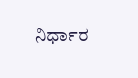ನಿರ್ಧಾರ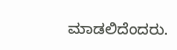ಮಾಡಲಿದೆಂದರು.